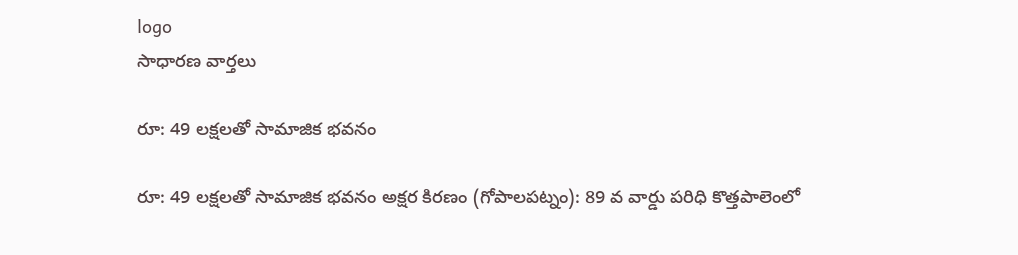logo
సాధారణ వార్తలు

రూ: 49 లక్షలతో సామాజిక భవనం

రూ: 49 లక్షలతో సామాజిక భవనం అక్షర కిరణం (గోపాలపట్నం): 89 వ వార్డు పరిధి కొత్తపాలెంలో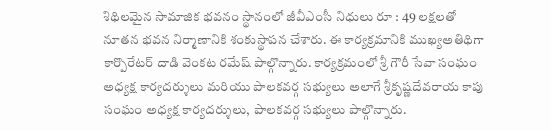శిథిలమైన సామాజిక భవనం స్థానంలో జీవీఎంసీ నిధులు రూ : 49 లక్షలతో నూతన భవన నిర్మాణానికి శంకుస్థాపన చేశారు. ఈ కార్యక్రమానికి ముఖ్యఅతిథిగా కార్పొరేటర్ దాడి వెంకట రమేష్ పాల్గొన్నారు. కార్యక్రమంలో శ్రీ గౌరీ సేవా సంఘం అధ్యక్ష కార్యదర్శులు మరియు పాలకవర్గ సభ్యులు అలాగే శ్రీకృష్ణదేవరాయ కాపు సంఘం అధ్యక్ష కార్యదర్శులు, పాలకవర్గ సభ్యులు పాల్గొన్నారు.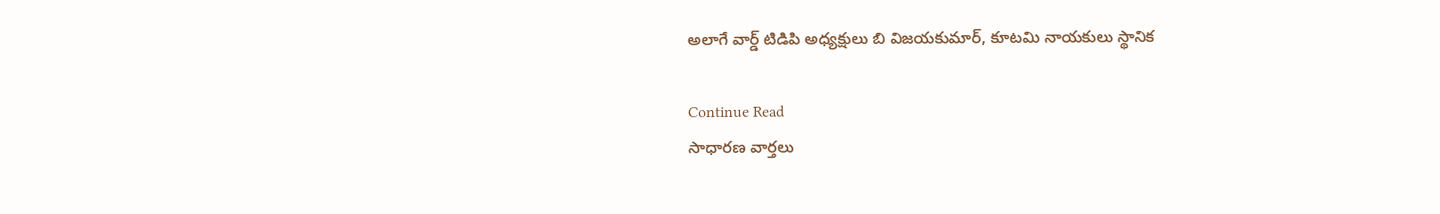అలాగే వార్డ్ టిడిపి అధ్యక్షులు బి విజయకుమార్, కూటమి నాయకులు స్థానిక

Continue Read
సాధారణ వార్తలు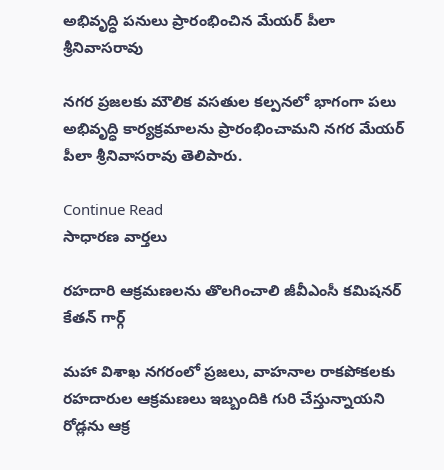అభివృద్ధి పనులు ప్రారంభించిన మేయర్‌ పీలా శ్రీనివాసరావు

నగర ప్రజలకు మౌలిక వసతుల కల్పనలో భాగంగా పలు అభివృద్ధి కార్యక్రమాలను ప్రారంభించామని నగర మేయర్‌ పీలా శ్రీనివాసరావు తెలిపారు.

Continue Read
సాధారణ వార్తలు

రహదారి ఆక్రమణలను తొలగించాలి జీవీఎంసీ కమిషనర్‌ కేతన్‌ గార్గ్‌

మహా విశాఖ నగరంలో ప్రజలు, వాహనాల రాకపోకలకు రహదారుల ఆక్రమణలు ఇబ్బందికి గురి చేస్తున్నాయని రోడ్లను ఆక్ర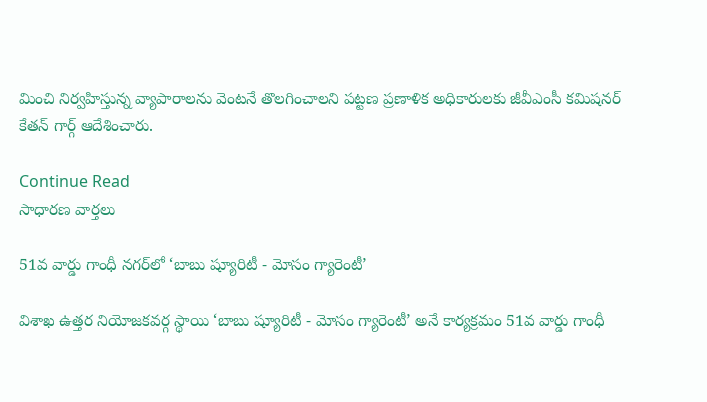మించి నిర్వహిస్తున్న వ్యాపారాలను వెంటనే తొలగించాలని పట్టణ ప్రణాళిక అధికారులకు జీవీఎంసీ కమిషనర్‌ కేతన్‌ గార్గ్‌ ఆదేశించారు.

Continue Read
సాధారణ వార్తలు

51వ వార్డు గాంధీ నగర్‌లో ‘బాబు ష్యూరిటీ - మోసం గ్యారెంటీ’

విశాఖ ఉత్తర నియోజకవర్గ స్థాయి ‘బాబు ష్యూరిటీ - మోసం గ్యారెంటీ’ అనే కార్యక్రమం 51వ వార్డు గాంధీ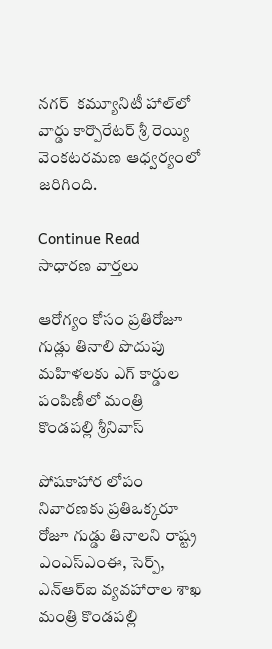నగర్‌  కమ్యూనిటీ హాల్‌లో  వార్డు కార్పొరేటర్‌ శ్రీ రెయ్యి వెంకటరమణ ఆధ్వర్యంలో జరిగింది.

Continue Read
సాధారణ వార్తలు

ఆరోగ్యం కోసం ప్రతిరోజూ గుడ్లు తినాలి పొదుపు మహిళలకు ఎగ్‌ కార్డుల పంపిణీలో మంత్రి కొండపల్లి శ్రీనివాస్‌

పోషకాహార లోపం నివారణకు ప్రతిఒక్కరూ రోజూ గుడ్డు తినాలని రాష్ట్ర ఎంఎస్‌ఎంఈ, సెర్ప్‌, ఎన్‌ఆర్‌ఐ వ్యవహారాల శాఖ మంత్రి కొండపల్లి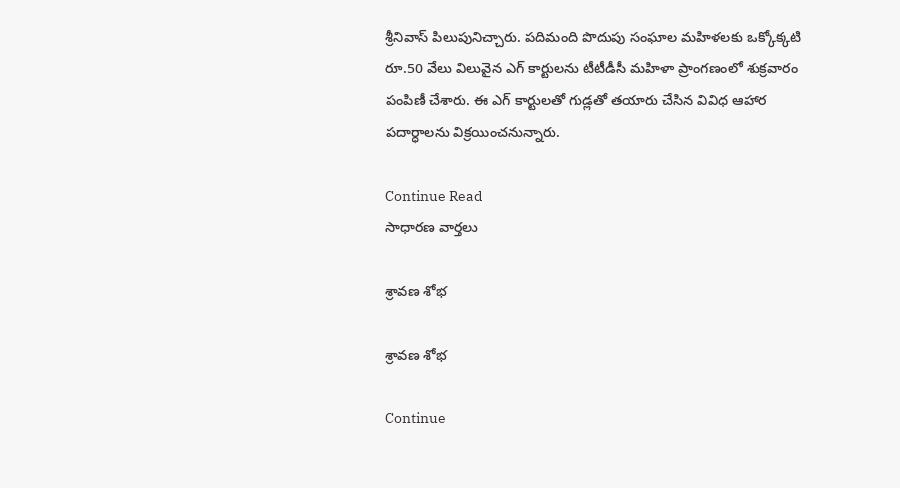శ్రీనివాస్‌ పిలుపునిచ్చారు. పదిమంది పొదుపు సంఘాల మహిళలకు ఒక్కోక్కటి రూ.50 వేలు విలువైన ఎగ్‌ కార్టులను టీటీడీసీ మహిళా ప్రాంగణంలో శుక్రవారం పంపిణీ చేశారు. ఈ ఎగ్‌ కార్టులతో గుడ్లతో తయారు చేసిన వివిధ ఆహార పదార్ధాలను విక్రయించనున్నారు.

Continue Read
సాధారణ వార్తలు

శ్రావణ శోభ

శ్రావణ శోభ

Continue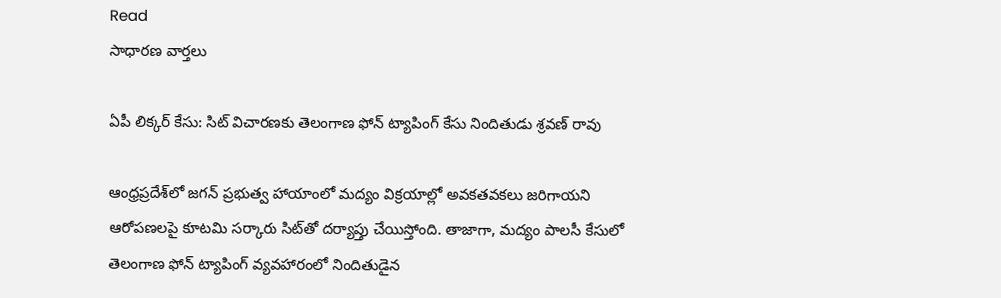Read
సాధారణ వార్తలు

ఏపీ లిక్కర్‌ కేసు: సిట్‌ విచారణకు తెలంగాణ ఫోన్‌ ట్యాపింగ్‌ కేసు నిందితుడు శ్రవణ్‌ రావు

ఆంధ్రప్రదేశ్‌లో జగన్‌ ప్రభుత్వ హాయాంలో మద్యం విక్రయాల్లో అవకతవకలు జరిగాయని ఆరోపణలపై కూటమి సర్కారు సిట్‌తో దర్యాప్తు చేయిస్తోంది. తాజాగా, మద్యం పాలసీ కేసులో తెలంగాణ ఫోన్‌ ట్యాపింగ్‌ వ్యవహారంలో నిందితుడైన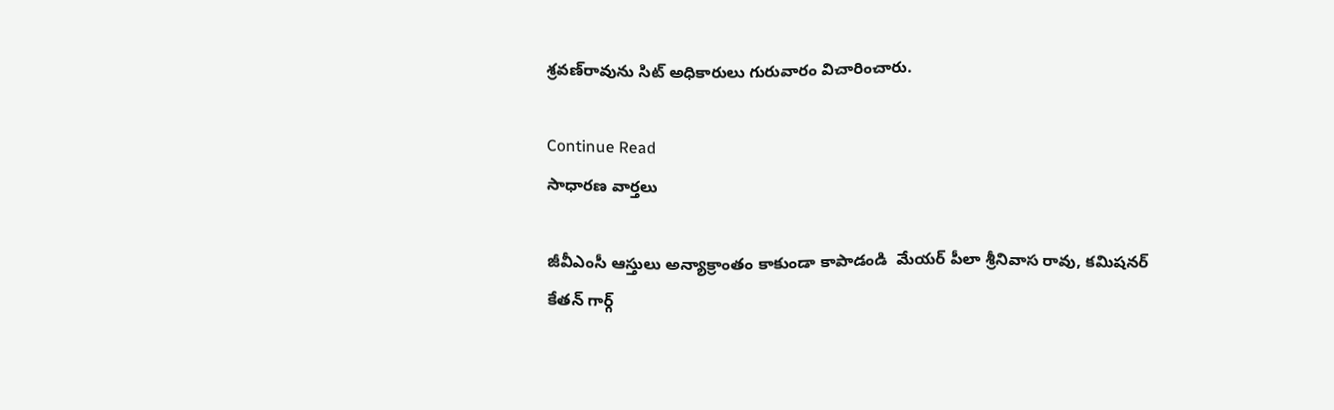శ్రవణ్‌రావును సిట్‌ అధికారులు గురువారం విచారించారు.

Continue Read
సాధారణ వార్తలు

జీవీఎంసీ ఆస్తులు అన్యాక్రాంతం కాకుండా కాపాడండి  మేయర్‌ పీలా శ్రీనివాస రావు, కమిషనర్‌ కేతన్‌ గార్గ్‌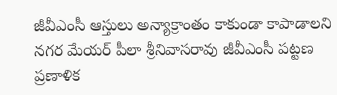జీవీఎంసీ ఆస్తులు అన్యాక్రాంతం కాకుండా కాపాడాలని నగర మేయర్‌ పీలా శ్రీనివాసరావు జీవీఎంసీ పట్టణ ప్రణాళిక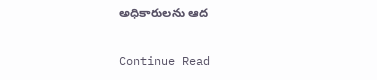అధికారులను ఆద

Continue Read